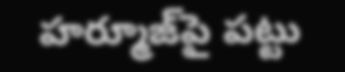హర్మూజ్‌పై పట్టు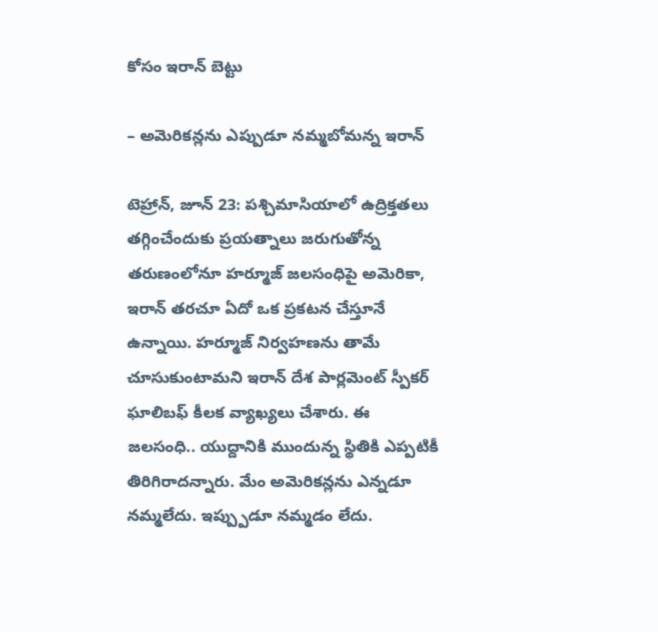కోసం ఇరాన్ బెట్టు

– అమెరికన్లను ఎప్పుడూ నమ్మబోమన్న ఇరాన్

టెహ్రాన్, జూన్ 23: పశ్చిమాసియాలో ఉద్రిక్తతలు తగ్గించేందుకు ప్రయత్నాలు జరుగుతోన్న తరుణంలోనూ హర్మూజ్ జలసంధిపై అమెరికా, ఇరాన్ తరచూ ఏదో ఒక ప్రకటన చేస్తూనే ఉన్నాయి. హర్మూజ్ నిర్వహణను తామే చూసుకుంటామని ఇరాన్ దేశ పార్లమెంట్ స్పీకర్ ఘాలిబఫ్ కీలక వ్యాఖ్యలు చేశారు. ఈ జలసంధి.. యుద్దానికి ముందున్న స్థితికి ఎప్పటికీ తిరిగిరాదన్నారు. మేం అమెరికన్లను ఎన్నడూ నమ్మలేదు. ఇప్ప్పుడూ నమ్మడం లేదు.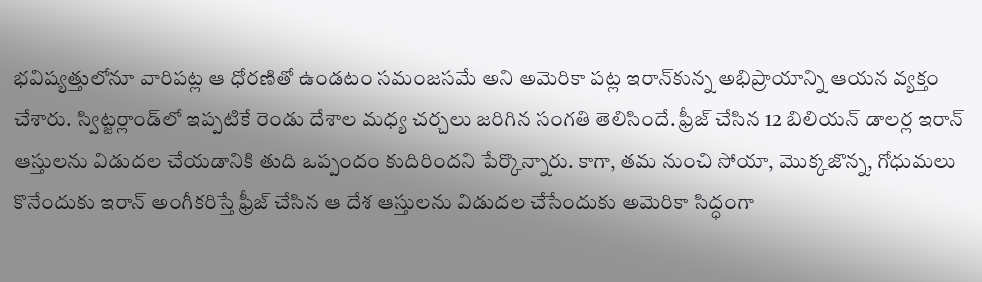భవిష్యత్తులోనూ వారిపట్ల ఆ ధోరణితో ఉండటం సమంజసమే అని అమెరికా పట్ల ఇరాన్‌కున్న అభిప్రాయాన్ని ఆయన వ్యక్తం చేశారు. స్విట్జర్లాండ్‌లో ఇప్పటికే రెండు దేశాల మధ్య చర్చలు జరిగిన సంగతి తెలిసిందే. ఫ్రీజ్ చేసిన 12 బిలియన్ డాలర్ల ఇరాన్ ఆస్తులను విడుదల చేయడానికి తుది ఒప్పందం కుదిరిందని పేర్కొన్నారు. కాగా, తమ నుంచి సోయా, మొక్కజొన్న, గోధుమలు కొనేందుకు ఇరాన్ అంగీకరిస్తే ఫ్రీజ్ చేసిన ఆ దేశ ఆస్తులను విడుదల చేసేందుకు అమెరికా సిద్ధంగా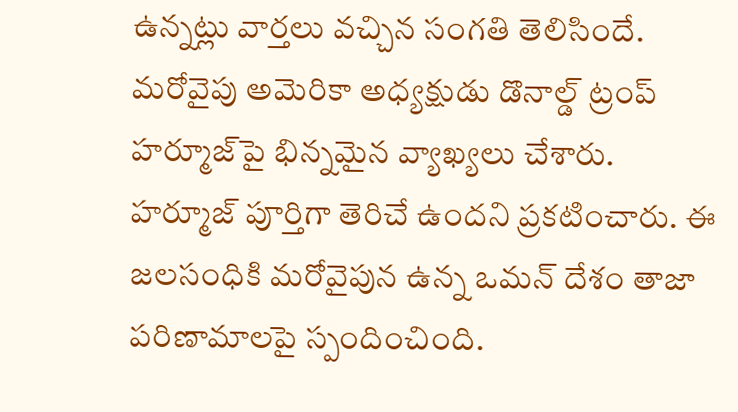ఉన్నట్లు వార్తలు వచ్చిన సంగతి తెలిసిందే. మరోవైపు అమెరికా అధ్యక్షుడు డొనాల్డ్ ట్రంప్  హర్మూజ్‌పై భిన్నమైన వ్యాఖ్యలు చేశారు. హర్మూజ్ పూర్తిగా తెరిచే ఉందని ప్రకటించారు. ఈ జలసంధికి మరోవైపున ఉన్న ఒమన్ దేశం తాజా పరిణామాలపై స్పందించింది.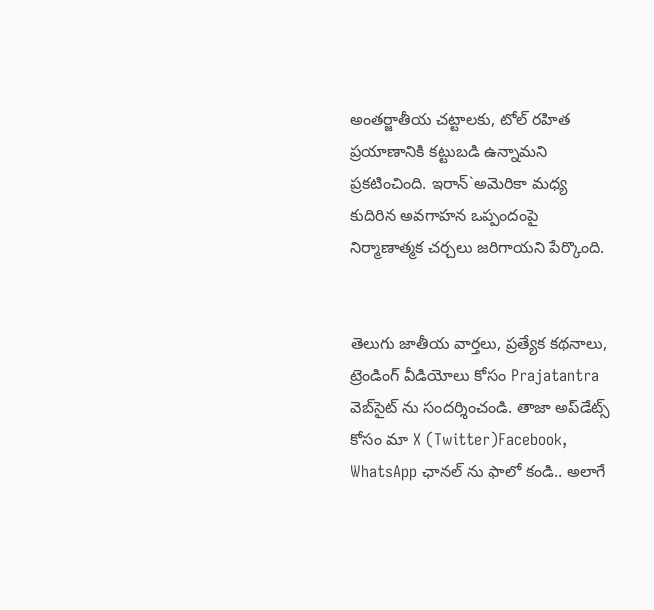అంతర్జాతీయ చట్టాలకు, టోల్ రహిత ప్రయాణానికి కట్టుబడి ఉన్నామని ప్రకటించింది. ఇరాన్`అమెరికా మధ్య కుదిరిన అవగాహన ఒప్పందంపై నిర్మాణాత్మక చర్చలు జరిగాయని పేర్కొంది.


తెలుగు జాతీయ వార్తలు, ప్రత్యేక కథనాలు, ట్రెండింగ్ వీడియోలు కోసం Prajatantra వెబ్‌సైట్ ను సందర్శించండి. తాజా అప్‌డేట్స్ కోసం మా X (Twitter)Facebook, WhatsApp ఛానల్ ను ఫాలో కండి.. అలాగే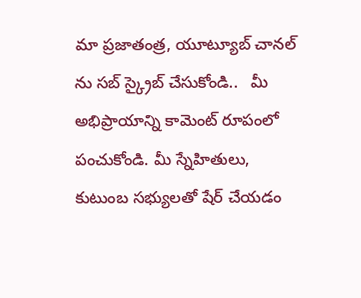మా ప్రజాతంత్ర, యూట్యూబ్ చానల్ ను సబ్ స్క్రైబ్ చేసుకోండి..   మీ అభిప్రాయాన్ని కామెంట్ రూపంలో పంచుకోండి. మీ స్నేహితులు, కుటుంబ సభ్యులతో షేర్ చేయడం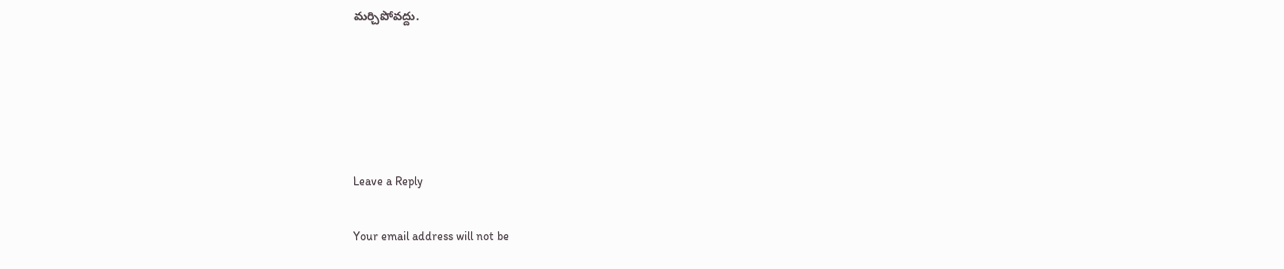మర్చిపోవద్దు.





Leave a Reply

Your email address will not be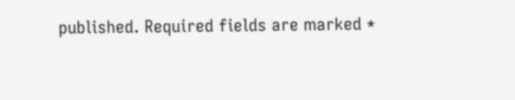published. Required fields are marked *